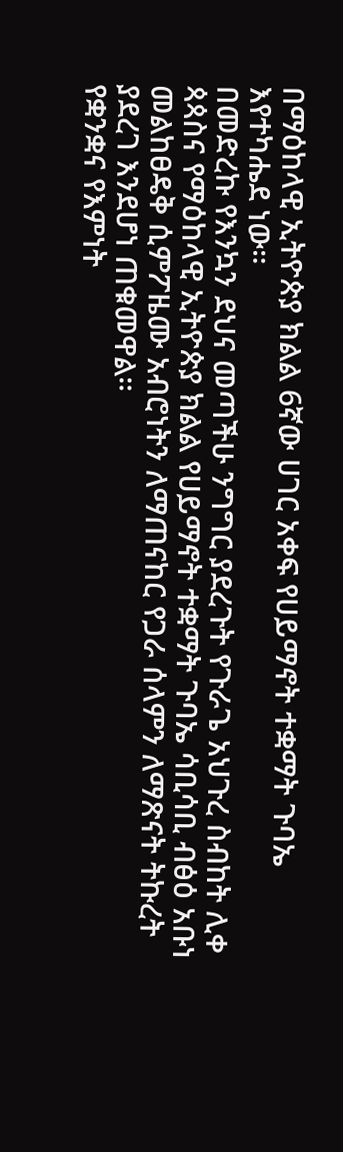በማዕከላዊ ኢትዮጵያ ክልል 6ኛው ሀገር አቀፍ የሀይማኖት ተቋማት ጉባኤ እየተካሔደ ነው።
በመድረኩ የእንኳን ደህና መጣችሁ ንግግር ያደረጉት የጉራጌ አህጉረ ስብከት ሊቀ ጳጳስና የማዕከላዊ ኢትዮጵያ ክልል የሀይማኖት ተቋማት ጉባኤ ሳቢሳቢ ብፅዕ አቡነ መልከፀዴቅ ሲምፖዜሙ አብሮነትን ለማጠናከር የጋራ ሰላምን ለማጽናት ትኩረት ያደረገ እንደሆነ ጠቁመዋል።
የቋንቋና የእምነት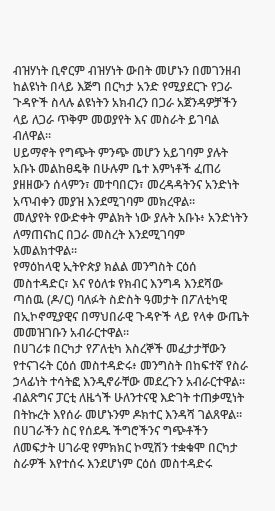ብዝሃነት ቢኖርም ብዝሃነት ውበት መሆኑን በመገንዘብ ከልዩነት በላይ እጅግ በርካታ አንድ የሚያደርጉ የጋራ ጉዳዮች ስላሉ ልዩነትን አክብረን በጋራ አጀንዳዎቻችን ላይ ለጋራ ጥቅም መወያየት እና መስራት ይገባል ብለዋል።
ሀይማኖት የግጭት ምንጭ መሆን አይገባም ያሉት አቡኑ መልከፀዴቅ በሁሉም ቤተ እምነቶች ፈጠሪ ያዘዘውን ሰላምን፣ መተባበርን፣ መረዳዳትንና አንድነት አጥብቀን መያዝ እንደሚገባም መክረዋል።
መለያየት የውድቀት ምልክት ነው ያሉት አቡኑ፥ አንድነትን ለማጠናከር በጋራ መስረት እንደሚገባም አመልክተዋል።
የማዕከላዊ ኢትዮጵያ ክልል መንግስት ርዕሰ መስተዳድር፣ እና የዕለቱ የክብር እንግዳ እንደሻው ጣሰዉ (ዶ/ር) ባለፉት ስድስት ዓመታት በፖለቲካዊ በኢኮኖሚያዊና በማህበራዊ ጉዳዮች ላይ የላቀ ውጤት መመዝገቡን አብራርተዋል።
በሀገሪቱ በርካታ የፖለቲካ እስረኞች መፈታታቸውን የተናገሩት ርዕሰ መስተዳድሩ፥ መንግስት በከፍተኛ የስራ ኃላፊነት ተሳትፎ እንዲኖራቸው መደረጉን አብራርተዋል።
ብልጽግና ፓርቲ ለዜጎች ሁለንተናዊ እድገት ተጠቃሚነት በትኩረት እየሰራ መሆኑንም ዶክተር እንዳሻ ገልጸዋል።
በሀገራችን ስር የሰደዱ ችግሮችንና ግጭቶችን ለመፍታት ሀገራዊ የምክክር ኮሚሽን ተቋቁሞ በርካታ ስራዎች እየተሰሩ እንደሆነም ርዕሰ መስተዳድሩ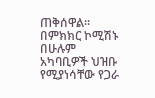ጠቅሰዋል።
በምክክር ኮሚሽኑ በሁሉም አካባቢዎች ህዝቡ የሚያነሳቸው የጋራ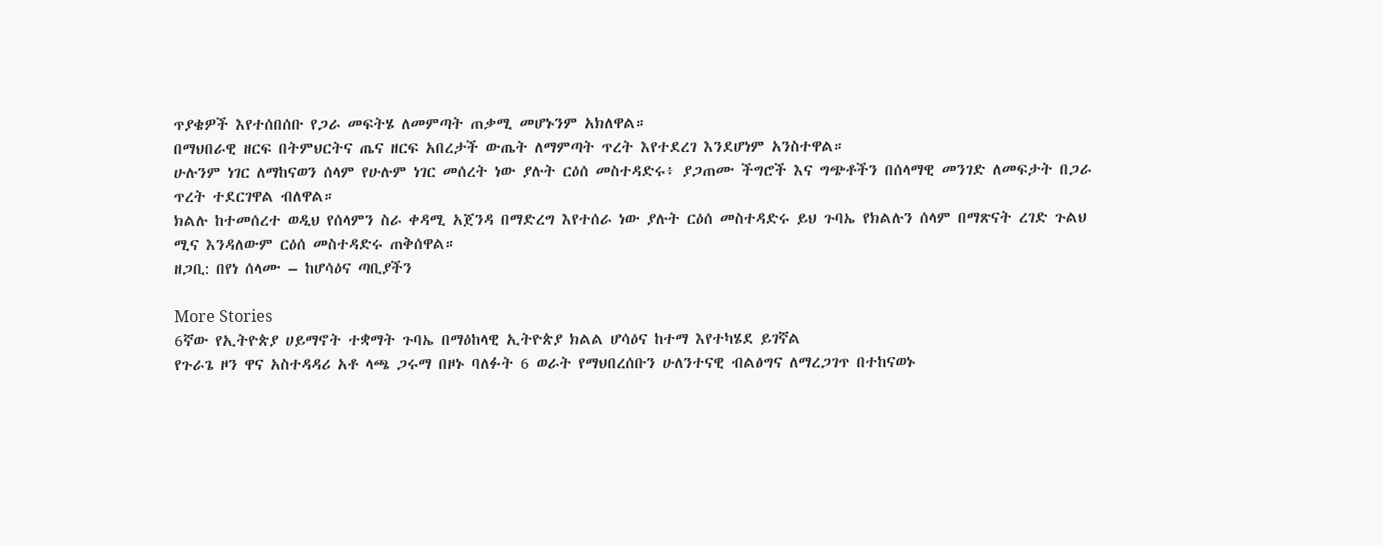ጥያቄዎች እየተሰበሰቡ የጋራ መፍትሄ ለመምጣት ጠቃሚ መሆኑንም አክለዋል።
በማህበራዊ ዘርፍ በትምህርትና ጤና ዘርፍ አበረታች ውጤት ለማምጣት ጥረት እየተደረገ እንደሆነም አንስተዋል።
ሁሉንም ነገር ለማከናወን ሰላም የሁሉም ነገር መሰረት ነው ያሉት ርዕሰ መስተዳድሩ፥ ያጋጠሙ ችግሮች እና ግጭቶችን በሰላማዊ መንገድ ለመፍታት በጋራ ጥረት ተደርገዋል ብለዋል።
ክልሉ ከተመሰረተ ወዲህ የሰላምን ስራ ቀዳሚ አጀንዳ በማድረግ እየተሰራ ነው ያሉት ርዕሰ መስተዳድሩ ይህ ጉባኤ የክልሉን ሰላም በማጽናት ረገድ ጉልህ ሚና እንዳለውም ርዕሰ መስተዳድሩ ጠቅሰዋል።
ዘጋቢ: በየነ ሰላሙ – ከሆሳዕና ጣቢያችን

More Stories
6ኛው የኢትዮጵያ ሀይማኖት ተቋማት ጉባኤ በማዕከላዊ ኢትዮጵያ ክልል ሆሳዕና ከተማ እየተካሄደ ይገኛል
የጉራጌ ዞን ዋና አስተዳዳሪ አቶ ላጫ ጋሩማ በዞኑ ባለፉት 6 ወራት የማህበረሰቡን ሁለንተናዊ ብልፅግና ለማረጋገጥ በተከናወኑ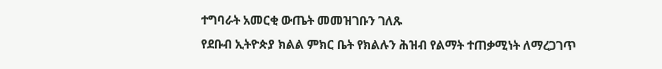ተግባራት አመርቂ ውጤት መመዝገቡን ገለጹ
የደቡብ ኢትዮጵያ ክልል ምክር ቤት የክልሉን ሕዝብ የልማት ተጠቃሚነት ለማረጋገጥ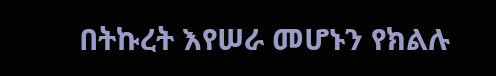በትኩረት እየሠራ መሆኑን የክልሉ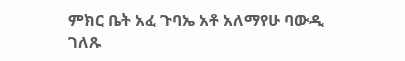ምክር ቤት አፈ ጉባኤ አቶ አለማየሁ ባውዲ ገለጹ